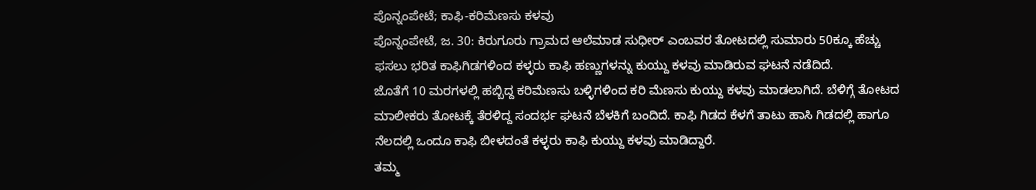ಪೊನ್ನಂಪೇಟೆ; ಕಾಫಿ-ಕರಿಮೆಣಸು ಕಳವು
ಪೊನ್ನಂಪೇಟೆ, ಜ. 30: ಕಿರುಗೂರು ಗ್ರಾಮದ ಆಲೆಮಾಡ ಸುಧೀರ್ ಎಂಬವರ ತೋಟದಲ್ಲಿ ಸುಮಾರು 50ಕ್ಕೂ ಹೆಚ್ಚು ಫಸಲು ಭರಿತ ಕಾಫಿಗಿಡಗಳಿಂದ ಕಳ್ಳರು ಕಾಫಿ ಹಣ್ಣುಗಳನ್ನು ಕುಯ್ದು ಕಳವು ಮಾಡಿರುವ ಘಟನೆ ನಡೆದಿದೆ.
ಜೊತೆಗೆ 10 ಮರಗಳಲ್ಲಿ ಹಬ್ಬಿದ್ದ ಕರಿಮೆಣಸು ಬಳ್ಳಿಗಳಿಂದ ಕರಿ ಮೆಣಸು ಕುಯ್ದು ಕಳವು ಮಾಡಲಾಗಿದೆ. ಬೆಳಿಗ್ಗೆ ತೋಟದ ಮಾಲೀಕರು ತೋಟಕ್ಕೆ ತೆರಳಿದ್ದ ಸಂದರ್ಭ ಘಟನೆ ಬೆಳಕಿಗೆ ಬಂದಿದೆ. ಕಾಫಿ ಗಿಡದ ಕೆಳಗೆ ತಾಟು ಹಾಸಿ ಗಿಡದಲ್ಲಿ ಹಾಗೂ ನೆಲದಲ್ಲಿ ಒಂದೂ ಕಾಫಿ ಬೀಳದಂತೆ ಕಳ್ಳರು ಕಾಫಿ ಕುಯ್ದು ಕಳವು ಮಾಡಿದ್ದಾರೆ.
ತಮ್ಮ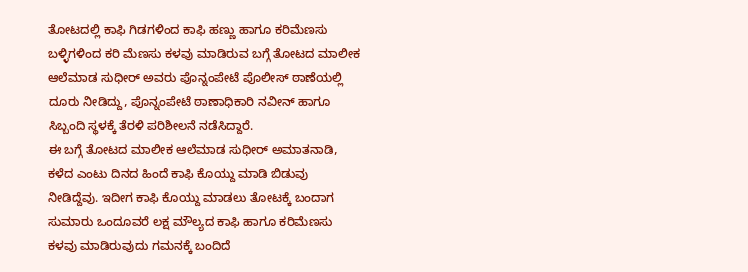ತೋಟದಲ್ಲಿ ಕಾಫಿ ಗಿಡಗಳಿಂದ ಕಾಫಿ ಹಣ್ಣು ಹಾಗೂ ಕರಿಮೆಣಸು ಬಳ್ಳಿಗಳಿಂದ ಕರಿ ಮೆಣಸು ಕಳವು ಮಾಡಿರುವ ಬಗ್ಗೆ ತೋಟದ ಮಾಲೀಕ ಆಲೆಮಾಡ ಸುಧೀರ್ ಅವರು ಪೊನ್ನಂಪೇಟೆ ಪೊಲೀಸ್ ಠಾಣೆಯಲ್ಲಿ ದೂರು ನೀಡಿದ್ದು, ಪೊನ್ನಂಪೇಟೆ ಠಾಣಾಧಿಕಾರಿ ನವೀನ್ ಹಾಗೂ ಸಿಬ್ಬಂದಿ ಸ್ಥಳಕ್ಕೆ ತೆರಳಿ ಪರಿಶೀಲನೆ ನಡೆಸಿದ್ದಾರೆ.
ಈ ಬಗ್ಗೆ ತೋಟದ ಮಾಲೀಕ ಆಲೆಮಾಡ ಸುಧೀರ್ ಅಮಾತನಾಡಿ, ಕಳೆದ ಎಂಟು ದಿನದ ಹಿಂದೆ ಕಾಫಿ ಕೊಯ್ದು ಮಾಡಿ ಬಿಡುವು ನೀಡಿದ್ದೆವು. ಇದೀಗ ಕಾಫಿ ಕೊಯ್ದು ಮಾಡಲು ತೋಟಕ್ಕೆ ಬಂದಾಗ ಸುಮಾರು ಒಂದೂವರೆ ಲಕ್ಷ ಮೌಲ್ಯದ ಕಾಫಿ ಹಾಗೂ ಕರಿಮೆಣಸು ಕಳವು ಮಾಡಿರುವುದು ಗಮನಕ್ಕೆ ಬಂದಿದೆ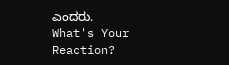ಎಂದರು.
What's Your Reaction?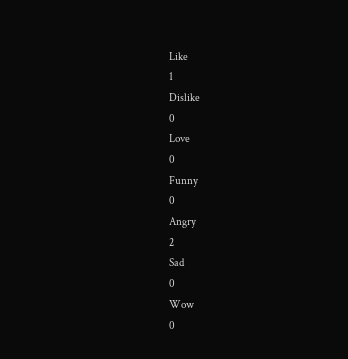Like
1
Dislike
0
Love
0
Funny
0
Angry
2
Sad
0
Wow
0